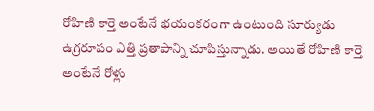రోహిణి కార్తె అంటేనే భయంకరంగా ఉంటుంది సూర్యుడు ఉగ్రరూపం ఎత్తి ప్రతాపాన్ని చూపిస్తున్నాడు. అయితే రోహిణి కార్తె అంటేనే రోళ్లు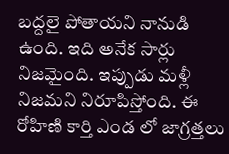బద్దలై పోతాయని నానుడి ఉంది. ఇది అనేక సార్లు నిజమైంది. ఇప్పుడు మళ్లీ నిజమని నిరూపిస్తోంది. ఈ రోహిణి కార్తి ఎండ లో జాగ్రత్తలు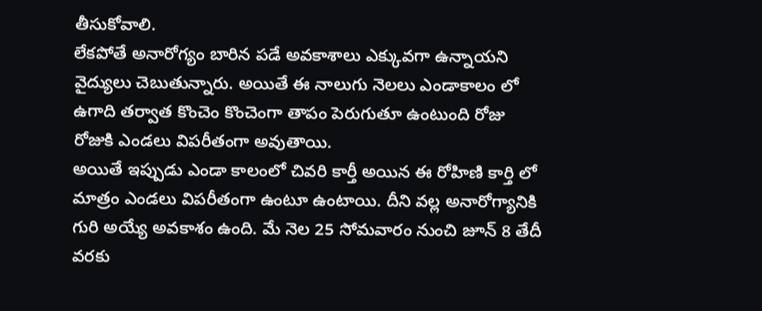తీసుకోవాలి.
లేకపోతే అనారోగ్యం బారిన పడే అవకాశాలు ఎక్కువగా ఉన్నాయని వైద్యులు చెబుతున్నారు. అయితే ఈ నాలుగు నెలలు ఎండాకాలం లో ఉగాది తర్వాత కొంచెం కొంచెంగా తాపం పెరుగుతూ ఉంటుంది రోజు రోజుకి ఎండలు విపరీతంగా అవుతాయి.
అయితే ఇప్పుడు ఎండా కాలంలో చివరి కార్తీ అయిన ఈ రోహిణి కార్తి లో మాత్రం ఎండలు విపరీతంగా ఉంటూ ఉంటాయి. దీని వల్ల అనారోగ్యానికి గురి అయ్యే అవకాశం ఉంది. మే నెల 25 సోమవారం నుంచి జూన్ 8 తేదీ వరకు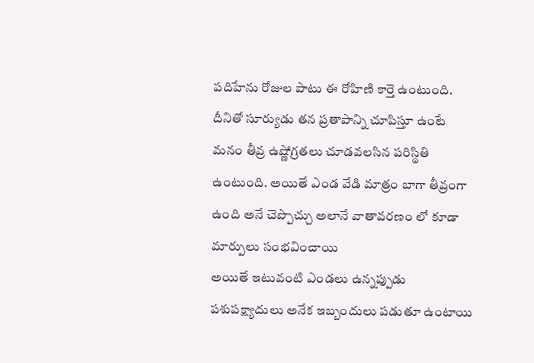పదిహేను రోజుల పాటు ఈ రోహిణి కార్తె ఉంటుంది.
దీనితో సూర్యుడు తన ప్రతాపాన్ని చూపిస్తూ ఉంటే మనం తీవ్ర ఉష్ణోగ్రతలు చూడవలసిన పరిస్థితి ఉంటుంది. అయితే ఎండ వేడి మాత్రం బాగా తీవ్రంగా ఉంది అనే చెప్పొచ్చు అలానే వాతావరణం లో కూడా మార్పులు సంభవించాయి
అయితే ఇటువంటి ఎండలు ఉన్నప్పుడు పశుపక్ష్యాదులు అనేక ఇబ్బందులు పడుతూ ఉంటాయి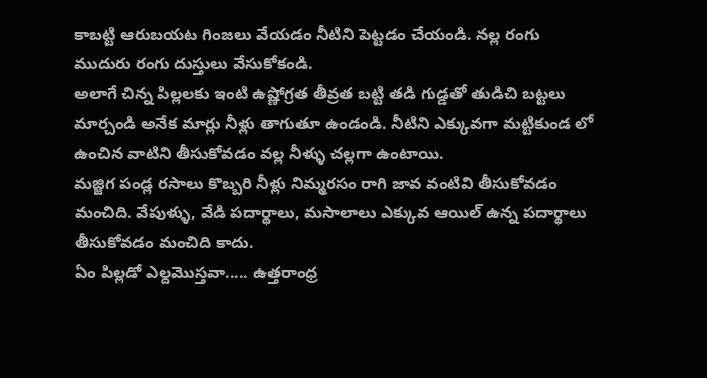కాబట్టి ఆరుబయట గింజలు వేయడం నీటిని పెట్టడం చేయండి. నల్ల రంగు ముదురు రంగు దుస్తులు వేసుకోకండి.
అలాగే చిన్న పిల్లలకు ఇంటి ఉష్ణోగ్రత తీవ్రత బట్టి తడి గుడ్డతో తుడిచి బట్టలు మార్చండి అనేక మార్లు నీళ్లు తాగుతూ ఉండండి. నీటిని ఎక్కువగా మట్టికుండ లో ఉంచిన వాటిని తీసుకోవడం వల్ల నీళ్ళు చల్లగా ఉంటాయి.
మజ్జిగ పండ్ల రసాలు కొబ్బరి నీళ్లు నిమ్మరసం రాగి జావ వంటివి తీసుకోవడం మంచిది. వేపుళ్ళు, వేడి పదార్థాలు, మసాలాలు ఎక్కువ ఆయిల్ ఉన్న పదార్థాలు తీసుకోవడం మంచిది కాదు.
ఏం పిల్లడో ఎల్దమొస్తవా..... ఉత్తరాంధ్ర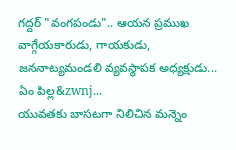గద్దర్ "వంగపండు".. ఆయన ప్రముఖ వాగ్గేయకారుడు, గాయకుడు, జననాట్యమండలి వ్యవస్థాపక అధ్యక్షుడు... ఏం పిల్ల&zwnj...
యువతకు బాసటగా నిలిచిన మన్నెం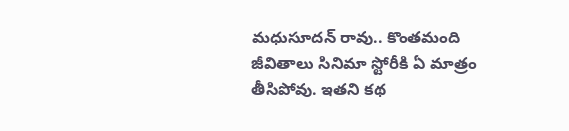మధుసూదన్ రావు.. కొంతమంది జీవితాలు సినిమా స్టోరీకి ఏ మాత్రం తీసిపోవు. ఇతని కథ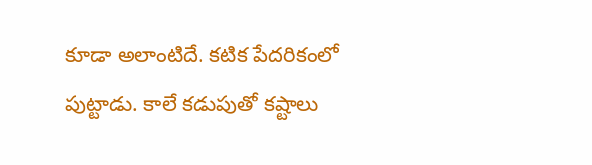కూడా అలాంటిదే. కటిక పేదరికంలో పుట్టాడు. కాలే కడుపుతో కష్టాలు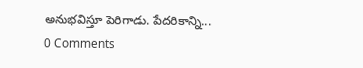అనుభవిస్తూ పెరిగాడు. పేదరికాన్ని...
0 Comments